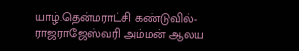யாழ்.தென்மராட்சி கண்டுவில்- ராஜராஜேஸ்வரி அம்மன் ஆலய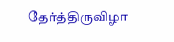தேர்த்திருவிழா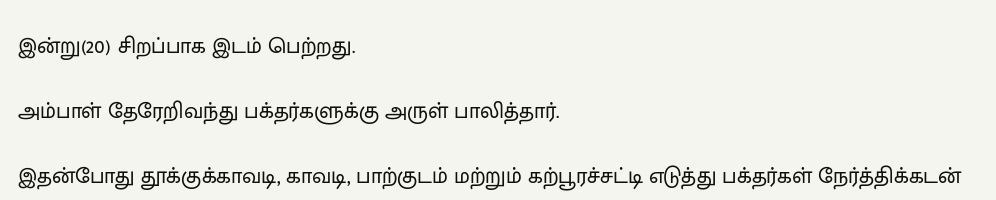இன்று(20) சிறப்பாக இடம் பெற்றது.

அம்பாள் தேரேறிவந்து பக்தர்களுக்கு அருள் பாலித்தார்.

இதன்போது தூக்குக்காவடி, காவடி, பாற்குடம் மற்றும் கற்பூரச்சட்டி எடுத்து பக்தர்கள் நேர்த்திக்கடன்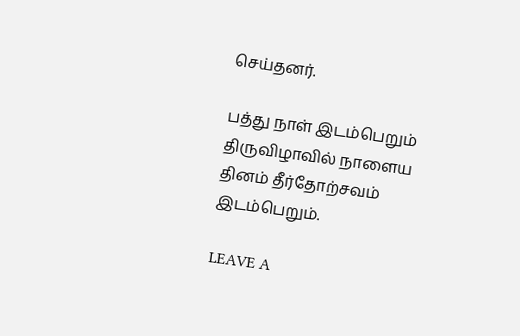செய்தனர்.

பத்து நாள் இடம்பெறும் திருவிழாவில் நாளைய தினம் தீர்தோற்சவம் இடம்பெறும்.

LEAVE A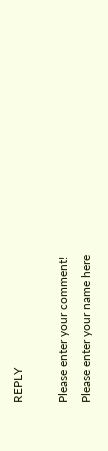REPLY

Please enter your comment!
Please enter your name here